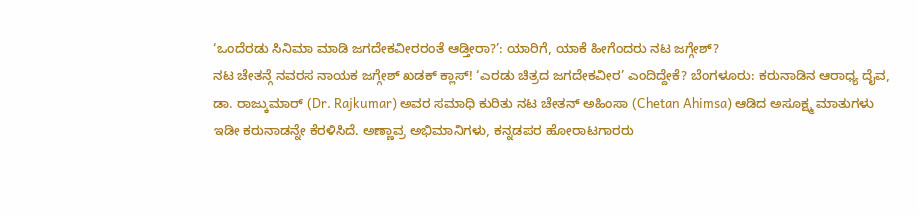‘ಒಂದೆರಡು ಸಿನಿಮಾ ಮಾಡಿ ಜಗದೇಕವೀರರಂತೆ ಆಡ್ತೀರಾ?’: ಯಾರಿಗೆ, ಯಾಕೆ ಹೀಗೆಂದರು ನಟ ಜಗ್ಗೇಶ್?
ನಟ ಚೇತನ್ಗೆ ನವರಸ ನಾಯಕ ಜಗ್ಗೇಶ್ ಖಡಕ್ ಕ್ಲಾಸ್! ‘ಎರಡು ಚಿತ್ರದ ಜಗದೇಕವೀರ’ ಎಂದಿದ್ದೇಕೆ? ಬೆಂಗಳೂರು: ಕರುನಾಡಿನ ಆರಾಧ್ಯ ದೈವ, ಡಾ. ರಾಜ್ಕುಮಾರ್ (Dr. Rajkumar) ಅವರ ಸಮಾಧಿ ಕುರಿತು ನಟ ಚೇತನ್ ಅಹಿಂಸಾ (Chetan Ahimsa) ಆಡಿದ ಅಸೂಕ್ಷ್ಮ ಮಾತುಗಳು ಇಡೀ ಕರುನಾಡನ್ನೇ ಕೆರಳಿಸಿದೆ. ಅಣ್ಣಾವ್ರ ಅಭಿಮಾನಿಗಳು, ಕನ್ನಡಪರ ಹೋರಾಟಗಾರರು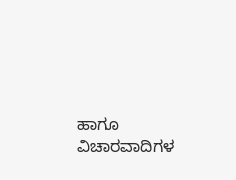ಹಾಗೂ ವಿಚಾರವಾದಿಗಳ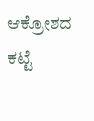ಆಕ್ರೋಶದ ಕಟ್ಟೆ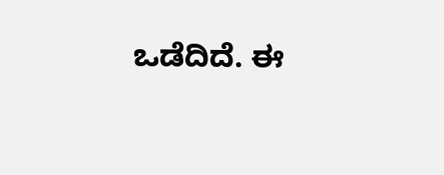ಒಡೆದಿದೆ. ಈ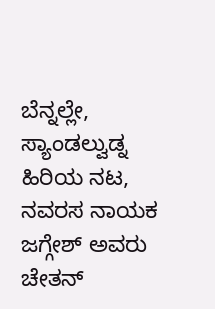ಬೆನ್ನಲ್ಲೇ, ಸ್ಯಾಂಡಲ್ವುಡ್ನ ಹಿರಿಯ ನಟ, ನವರಸ ನಾಯಕ ಜಗ್ಗೇಶ್ ಅವರು ಚೇತನ್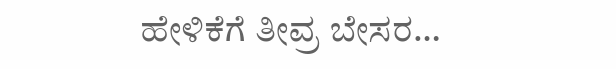ಹೇಳಿಕೆಗೆ ತೀವ್ರ ಬೇಸರ…